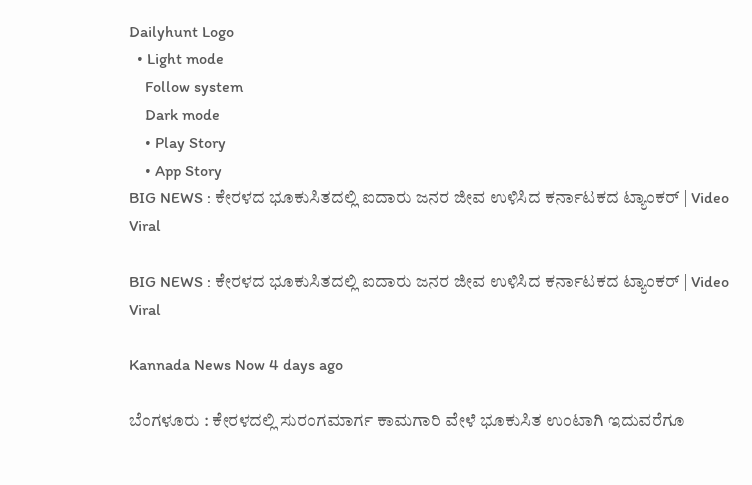Dailyhunt Logo
  • Light mode
    Follow system
    Dark mode
    • Play Story
    • App Story
BIG NEWS : ಕೇರಳದ ಭೂಕುಸಿತದಲ್ಲಿ ಐದಾರು ಜನರ ಜೀವ ಉಳಿಸಿದ ಕರ್ನಾಟಕದ ಟ್ಯಾಂಕರ್ | Video Viral

BIG NEWS : ಕೇರಳದ ಭೂಕುಸಿತದಲ್ಲಿ ಐದಾರು ಜನರ ಜೀವ ಉಳಿಸಿದ ಕರ್ನಾಟಕದ ಟ್ಯಾಂಕರ್ | Video Viral

Kannada News Now 4 days ago

ಬೆಂಗಳೂರು : ಕೇರಳದಲ್ಲಿ ಸುರಂಗಮಾರ್ಗ ಕಾಮಗಾರಿ ವೇಳೆ ಭೂಕುಸಿತ ಉಂಟಾಗಿ ಇದುವರೆಗೂ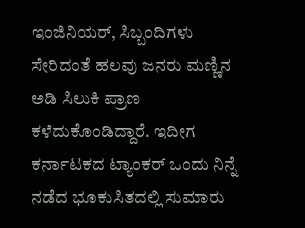ಇಂಜಿನಿಯರ್, ಸಿಬ್ಬಂದಿಗಳು ಸೇರಿದಂತೆ ಹಲವು ಜನರು ಮಣ್ಣಿನ ಅಡಿ ಸಿಲುಕಿ ಪ್ರಾಣ ಕಳೆದುಕೊಂಡಿದ್ದಾರೆ. ಇದೀಗ ಕರ್ನಾಟಕದ ಟ್ಯಾಂಕರ್ ಒಂದು ನಿನ್ನೆ ನಡೆದ ಭೂಕುಸಿತದಲ್ಲಿ ಸುಮಾರು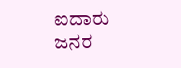ಐದಾರು ಜನರ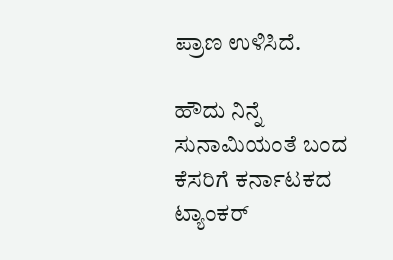ಪ್ರಾಣ ಉಳಿಸಿದೆ.

ಹೌದು ನಿನ್ನೆ ಸುನಾಮಿಯಂತೆ ಬಂದ ಕೆಸರಿಗೆ ಕರ್ನಾಟಕದ ಟ್ಯಾಂಕರ್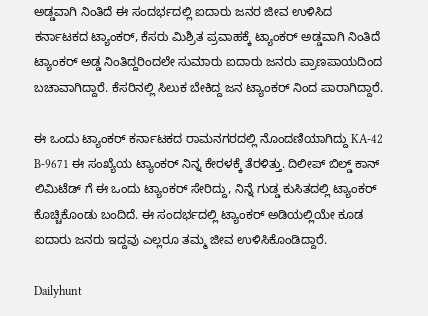ಅಡ್ಡವಾಗಿ ನಿಂತಿದೆ ಈ ಸಂದರ್ಭದಲ್ಲಿ ಐದಾರು ಜನರ ಜೀವ ಉಳಿಸಿದ ಕರ್ನಾಟಕದ ಟ್ಯಾಂಕರ್, ಕೆಸರು ಮಿಶ್ರಿತ ಪ್ರವಾಹಕ್ಕೆ ಟ್ಯಾಂಕರ್ ಅಡ್ಡವಾಗಿ ನಿಂತಿದೆ ಟ್ಯಾಂಕರ್ ಅಡ್ಡ ನಿಂತಿದ್ದರಿಂದಲೇ ಸುಮಾರು ಐದಾರು ಜನರು ಪ್ರಾಣಪಾಯದಿಂದ ಬಚಾವಾಗಿದ್ದಾರೆ. ಕೆಸರಿನಲ್ಲಿ ಸಿಲುಕ ಬೇಕಿದ್ದ ಜನ ಟ್ಯಾಂಕರ್ ನಿಂದ ಪಾರಾಗಿದ್ದಾರೆ.

ಈ ಒಂದು ಟ್ಯಾಂಕರ್ ಕರ್ನಾಟಕದ ರಾಮನಗರದಲ್ಲಿ ನೊಂದಣಿಯಾಗಿದ್ದು KA-42 B-9671 ಈ ಸಂಖ್ಯೆಯ ಟ್ಯಾಂಕರ್ ನಿನ್ನ ಕೇರಳಕ್ಕೆ ತೆರಳಿತ್ತು. ದಿಲೀಪ್ ಬಿಲ್ಡ್ ಕಾನ್ ಲಿಮಿಟೆಡ್ ಗೆ ಈ ಒಂದು ಟ್ಯಾಂಕರ್ ಸೇರಿದ್ದು, ನಿನ್ನೆ ಗುಡ್ಡ ಕುಸಿತದಲ್ಲಿ ಟ್ಯಾಂಕರ್ ಕೊಚ್ಚಿಕೊಂಡು ಬಂದಿದೆ. ಈ ಸಂದರ್ಭದಲ್ಲಿ ಟ್ಯಾಂಕರ್ ಅಡಿಯಲ್ಲಿಯೇ ಕೂಡ ಐದಾರು ಜನರು ಇದ್ದವು ಎಲ್ಲರೂ ತಮ್ಮ ಜೀವ ಉಳಿಸಿಕೊಂಡಿದ್ದಾರೆ.

Dailyhunt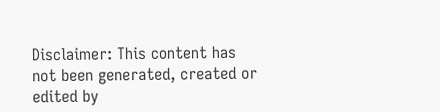Disclaimer: This content has not been generated, created or edited by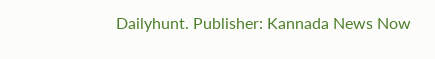Dailyhunt. Publisher: Kannada News Now